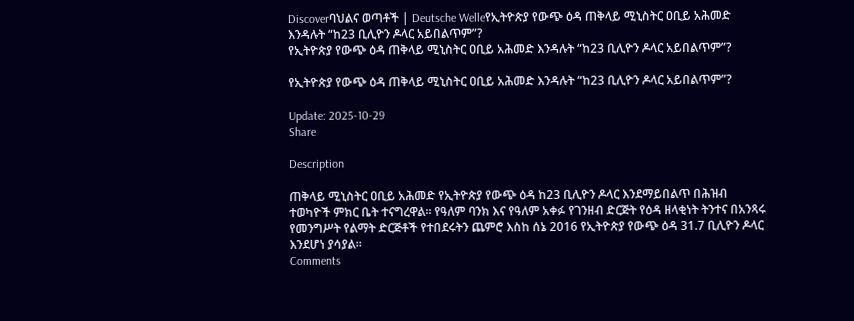Discoverባህልና ወጣቶች | Deutsche Welleየኢትዮጵያ የውጭ ዕዳ ጠቅላይ ሚኒስትር ዐቢይ አሕመድ እንዳሉት “ከ23 ቢሊዮን ዶላር አይበልጥም”?
የኢትዮጵያ የውጭ ዕዳ ጠቅላይ ሚኒስትር ዐቢይ አሕመድ እንዳሉት “ከ23 ቢሊዮን ዶላር አይበልጥም”?

የኢትዮጵያ የውጭ ዕዳ ጠቅላይ ሚኒስትር ዐቢይ አሕመድ እንዳሉት “ከ23 ቢሊዮን ዶላር አይበልጥም”?

Update: 2025-10-29
Share

Description

ጠቅላይ ሚኒስትር ዐቢይ አሕመድ የኢትዮጵያ የውጭ ዕዳ ከ23 ቢሊዮን ዶላር እንደማይበልጥ በሕዝብ ተወካዮች ምክር ቤት ተናግረዋል። የዓለም ባንክ እና የዓለም አቀፉ የገንዘብ ድርጅት የዕዳ ዘላቂነት ትንተና በአንጻሩ የመንግሥት የልማት ድርጅቶች የተበደሩትን ጨምሮ እስከ ሰኔ 2016 የኢትዮጵያ የውጭ ዕዳ 31.7 ቢሊዮን ዶላር እንደሆነ ያሳያል።
Comments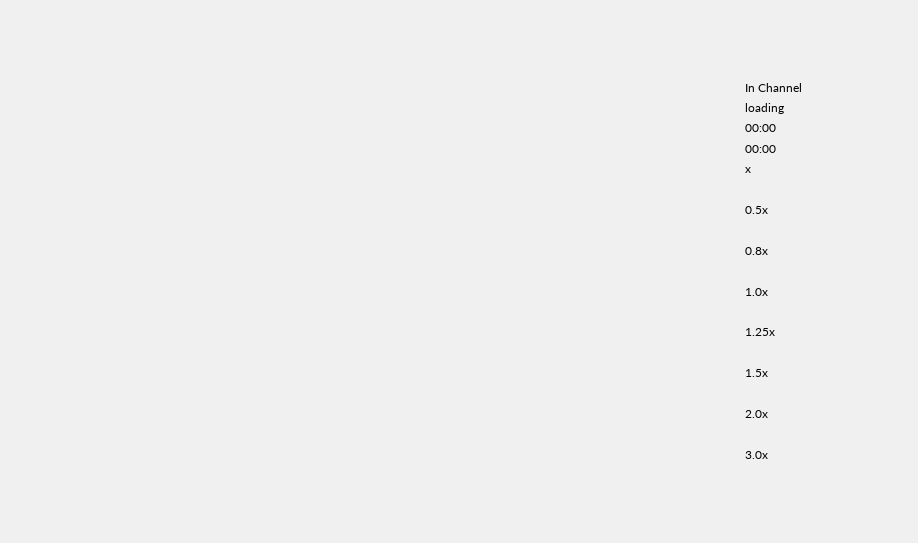In Channel
loading
00:00
00:00
x

0.5x

0.8x

1.0x

1.25x

1.5x

2.0x

3.0x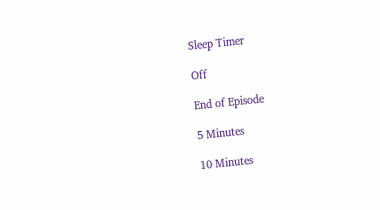Sleep Timer

Off

End of Episode

5 Minutes

10 Minutes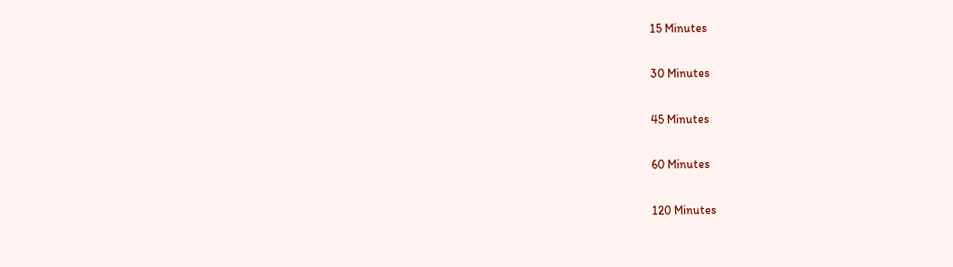15 Minutes

30 Minutes

45 Minutes

60 Minutes

120 Minutes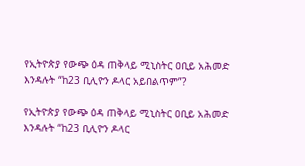የኢትዮጵያ የውጭ ዕዳ ጠቅላይ ሚኒስትር ዐቢይ አሕመድ እንዳሉት “ከ23 ቢሊዮን ዶላር አይበልጥም”?

የኢትዮጵያ የውጭ ዕዳ ጠቅላይ ሚኒስትር ዐቢይ አሕመድ እንዳሉት “ከ23 ቢሊዮን ዶላር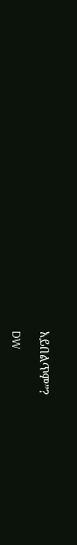አይበልጥም”?

DW